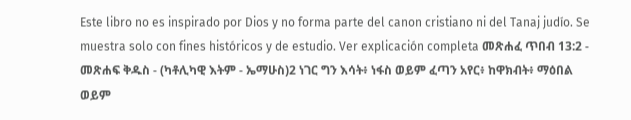Este libro no es inspirado por Dios y no forma parte del canon cristiano ni del Tanaj judío. Se muestra solo con fines históricos y de estudio. Ver explicación completa መጽሐፈ ጥበብ 13:2 - መጽሐፍ ቅዱስ - (ካቶሊካዊ እትም - ኤማሁስ)2 ነገር ግን እሳት፥ ነፋስ ወይም ፈጣን አየር፥ ከዋክብት፥ ማዕበል ወይም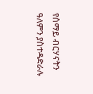የሰማይ ብርሃናትን ዓለምን ያስተዳድራሉ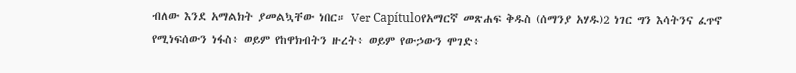ብለው እንደ አማልክት ያመልኳቸው ነበር። Ver Capítuloየአማርኛ መጽሐፍ ቅዱስ (ሰማንያ አሃዱ)2 ነገር ግን እሳትንና ፈጥኖ የሚነፍሰውን ነፋስ፥ ወይም የከዋክብትን ዙረት፥ ወይም የውኃውን ሞገድ፥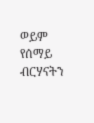ወይም የሰማይ ብርሃናትን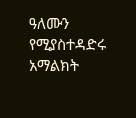ዓለሙን የሚያስተዳድሩ አማልክት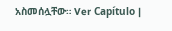አስመሰሏቸው። Ver Capítulo |